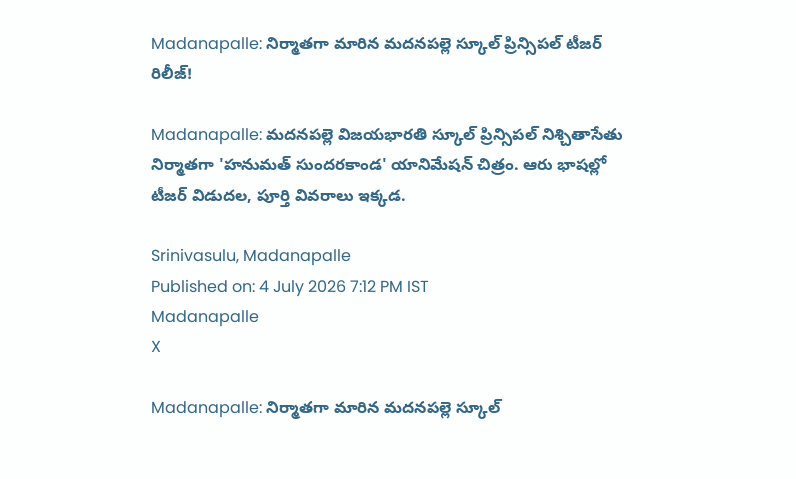Madanapalle: నిర్మాతగా మారిన మదనపల్లె స్కూల్ ప్రిన్సిపల్ టీజర్ రిలీజ్!

Madanapalle: మదనపల్లె విజయభారతి స్కూల్ ప్రిన్సిపల్ నిశ్చితాసేతు నిర్మాతగా 'హనుమత్ సుందరకాండ' యానిమేషన్ చిత్రం. ఆరు భాషల్లో టీజర్ విడుదల, పూర్తి వివరాలు ఇక్కడ.

Srinivasulu, Madanapalle
Published on: 4 July 2026 7:12 PM IST
Madanapalle
X

Madanapalle: నిర్మాతగా మారిన మదనపల్లె స్కూల్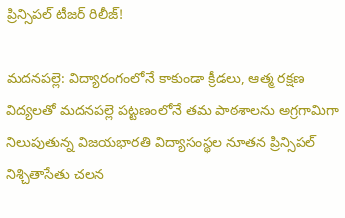ప్రిన్సిపల్ టీజర్ రిలీజ్!

మదనపల్లె: విద్యారంగంలోనే కాకుండా క్రీడలు, ఆత్మ రక్షణ విద్యలతో మదనపల్లె పట్టణంలోనే తమ పాఠశాలను అగ్రగామిగా నిలుపుతున్న విజయభారతి విద్యాసంస్థల నూతన ప్రిన్సిపల్ నిశ్చితాసేతు చలన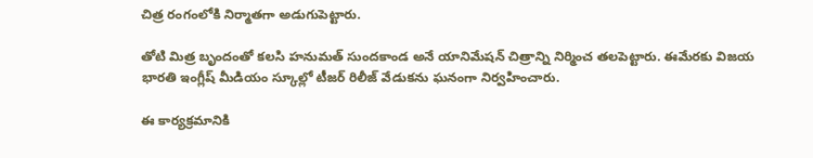చిత్ర రంగంలోకి నిర్మాతగా అడుగుపెట్టారు.

తోటి మిత్ర బృందంతో కలసి హనుమత్ సుందకాండ అనే యానిమేషన్ చిత్రాన్ని నిర్మించ తలపెట్టారు. ఈమేరకు విజయ భారతి ఇంగ్లీష్ మీడియం స్కూల్లో టీజర్ రిలీజ్ వేడుకను ఘనంగా నిర్వహించారు.

ఈ కార్యక్రమానికి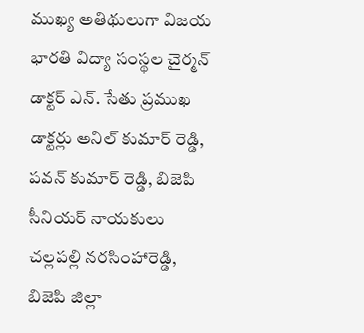ముఖ్య అతిథులుగా విజయ భారతి విద్యా సంస్థల చైర్మన్ డాక్టర్ ఎన్. సేతు ప్రముఖ డాక్టర్లు అనిల్ కుమార్ రెడ్డి, పవన్ కుమార్ రెడ్డి, బిజెపి సీనియర్ నాయకులు చల్లపల్లి నరసింహారెడ్డి, బిజెపి జిల్లా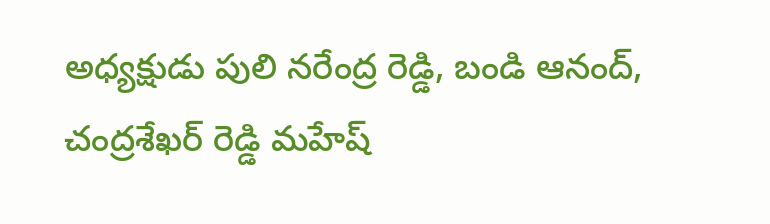అధ్యక్షుడు పులి నరేంద్ర రెడ్డి, బండి ఆనంద్, చంద్రశేఖర్ రెడ్డి మహేష్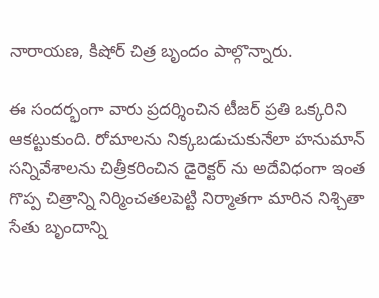నారాయణ, కిషోర్ చిత్ర బృందం పాల్గొన్నారు.

ఈ సందర్భంగా వారు ప్రదర్శించిన టీజర్ ప్రతి ఒక్కరిని ఆకట్టుకుంది. రోమాలను నిక్కబడుచుకునేలా హనుమాన్ సన్నివేశాలను చిత్రీకరించిన డైరెక్టర్ ను అదేవిధంగా ఇంత గొప్ప చిత్రాన్ని నిర్మించతలపెట్టి నిర్మాతగా మారిన నిశ్చితా సేతు బృందాన్ని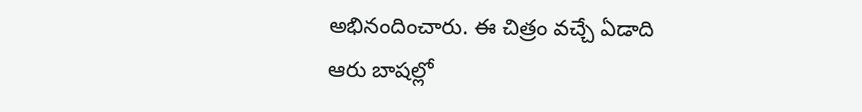అభినందించారు. ఈ చిత్రం వచ్చే ఏడాది ఆరు బాషల్లో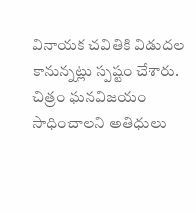వినాయక చవితికి విడుదల కానున్నట్లు స్పష్టం చేశారు. చిత్రం ఘనవిజయం సాధించాలని అతిధులు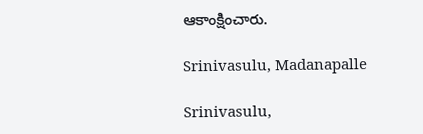ఆకాంక్షించారు.

Srinivasulu, Madanapalle

Srinivasulu,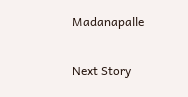Madanapalle

Next Story